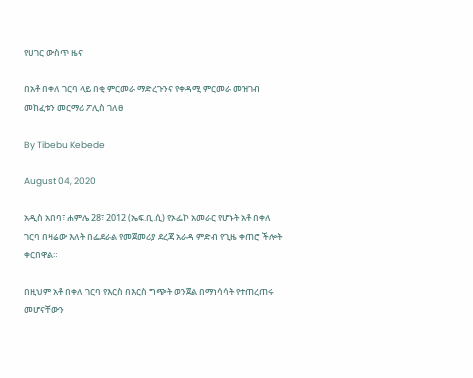የሀገር ውስጥ ዜና

በአቶ በቀለ ገርባ ላይ በቂ ምርመራ ማድረጉንና የቀዳሚ ምርመራ መዝገብ መከፈቱን መርማሪ ፖሊስ ገለፀ

By Tibebu Kebede

August 04, 2020

አዲስ አበባ፣ ሐምሌ 28፣ 2012 (ኤፍ.ቢ.ሲ) የኦፌኮ አመራር የሆኑት አቶ በቀለ ገርባ በዛሬው እለት በፌደራል የመጀመሪያ ደረጃ አራዳ ምድብ የጊዜ ቀጠሮ ችሎት ቀርበዋል።

በዚህም አቶ በቀለ ገርባ የእርስ በእርስ ግጭት ወንጀል በማነሳሳት የተጠረጠሩ መሆናቸውን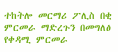ተከትሎ መርማሪ ፖሊስ በቂ ምርመራ ማድረጉን በመግለፅ የቀዳሚ ምርመራ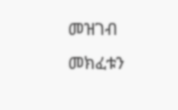መዝገብ መክፈቱን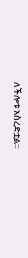ለችሎቱ አስረድቷል።